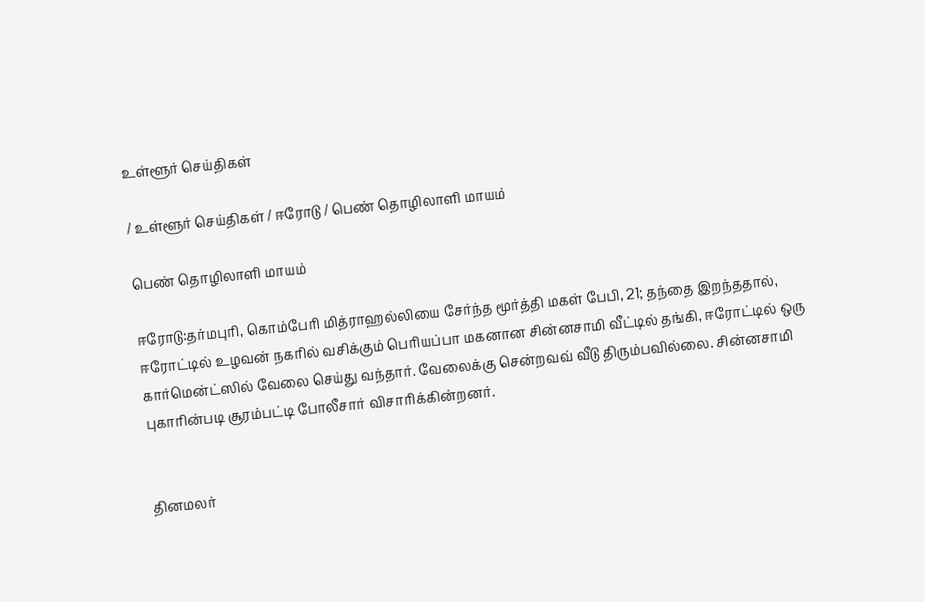உள்ளூர் செய்திகள்

/ உள்ளூர் செய்திகள் / ஈரோடு / பெண் தொழிலாளி மாயம்

பெண் தொழிலாளி மாயம்

ஈரோடு:தர்மபுரி, கொம்பேரி மித்ராஹல்லியை சேர்ந்த மூர்த்தி மகள் பேபி, 21; தந்தை இறந்ததால், ஈரோட்டில் உழவன் நகரில் வசிக்கும் பெரியப்பா மகனான சின்னசாமி வீட்டில் தங்கி, ஈரோட்டில் ஒரு கார்மென்ட்ஸில் வேலை செய்து வந்தார். வேலைக்கு சென்றவவ் வீடு திரும்பவில்லை. சின்னசாமி புகாரின்படி சூரம்பட்டி போலீசார் விசாரிக்கின்றனர்.


தினமலர்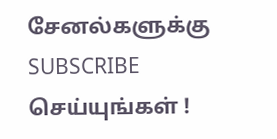சேனல்களுக்கு SUBSCRIBE செய்யுங்கள் !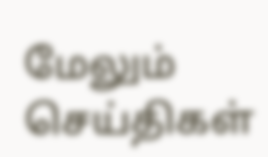மேலும் செய்திகள்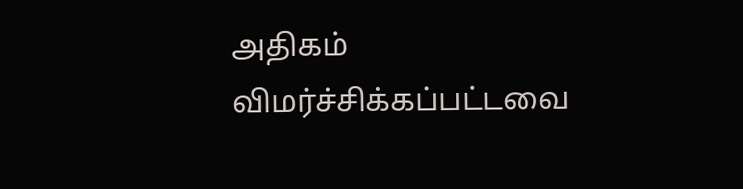அதிகம் விமர்ச்சிக்கப்பட்டவை